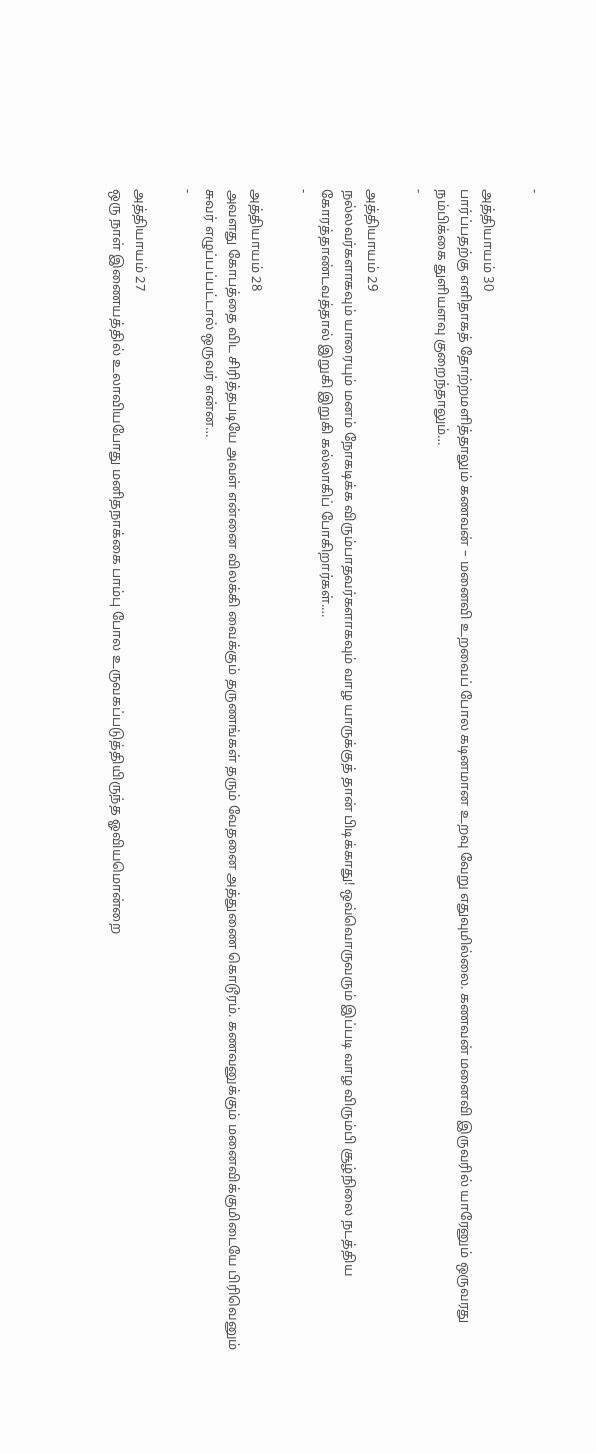-

அத்தியாயம் 30
பார்ப்பதற்கு எளிதாகத் தோற்றமளித்தாலும் கணவன் – மனைவி உறவைப் போல கடினமான உறவு வேறு எதுவுமில்லை. கணவன் மனைவி இருவரில் யாரேனும் ஒருவரது நம்பிக்கை துளியளவு குறைந்தாலும்…
-

அத்தியாயம் 29
நல்லவர்களாகவும் யாரையும் மனம் நோகடிக்க விரும்பாதவர்களாகவும் வாழ யாருக்குத் தான் பிடிக்காது! ஒவ்வொருவரும் இப்படி வாழ விரும்பி சூழ்நிலை நடத்திய கோரத்தாண்டவத்தால் இறுகி இறுகி கல்லாகிப் போகிறார்கள்.…
-

அத்தியாயம் 28
அவளது கோபத்தை விட சிரித்தபடியே அவள் என்னை விலக்கி வைக்கும் தருணங்கள் தரும் வேதனை அத்துணை கொடூரம். கணவனுக்கும் மனைவிக்குமிடையே பிரிவெனும் சுவர் எழுப்பப்பட்டால் ஒருவர் என்ன…
-

அத்தியாயம் 27
ஒரு நாள் இணையத்தில் உலாவியபோது மனிதநாக்கை பாம்பு போல உருவகப்படுத்தியிருந்த ஓவியமொன்றை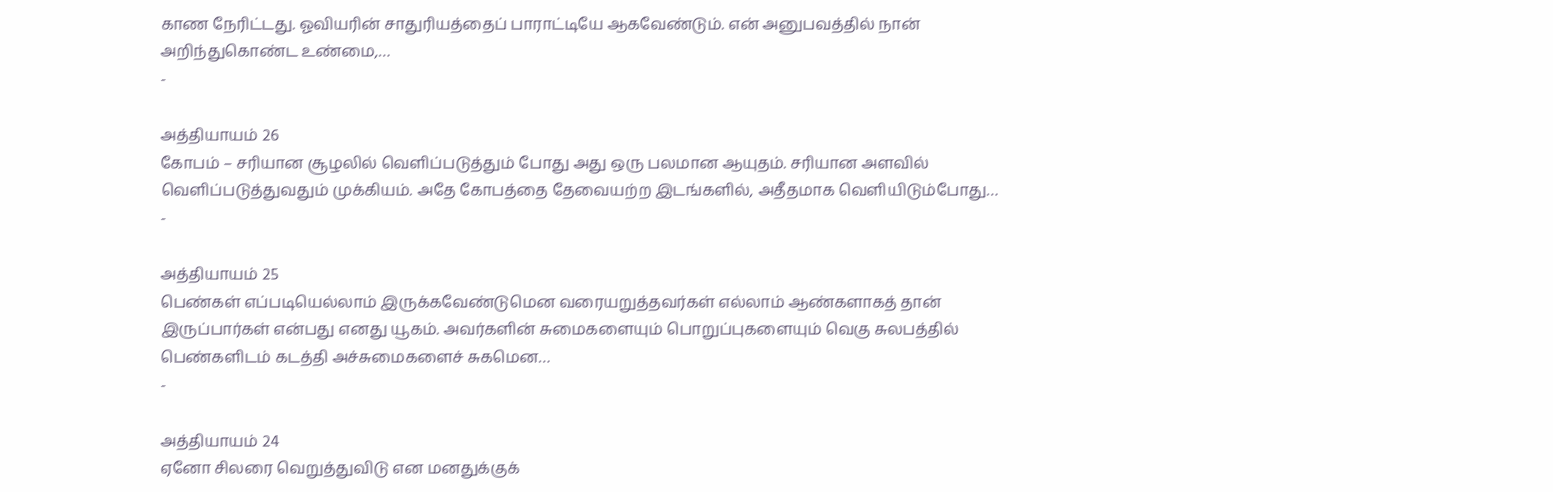காண நேரிட்டது. ஓவியரின் சாதுரியத்தைப் பாராட்டியே ஆகவேண்டும். என் அனுபவத்தில் நான் அறிந்துகொண்ட உண்மை,…
-

அத்தியாயம் 26
கோபம் – சரியான சூழலில் வெளிப்படுத்தும் போது அது ஒரு பலமான ஆயுதம். சரியான அளவில் வெளிப்படுத்துவதும் முக்கியம். அதே கோபத்தை தேவையற்ற இடங்களில், அதீதமாக வெளியிடும்போது…
-

அத்தியாயம் 25
பெண்கள் எப்படியெல்லாம் இருக்கவேண்டுமென வரையறுத்தவர்கள் எல்லாம் ஆண்களாகத் தான் இருப்பார்கள் என்பது எனது யூகம். அவர்களின் சுமைகளையும் பொறுப்புகளையும் வெகு சுலபத்தில் பெண்களிடம் கடத்தி அச்சுமைகளைச் சுகமென…
-

அத்தியாயம் 24
ஏனோ சிலரை வெறுத்துவிடு என மனதுக்குக்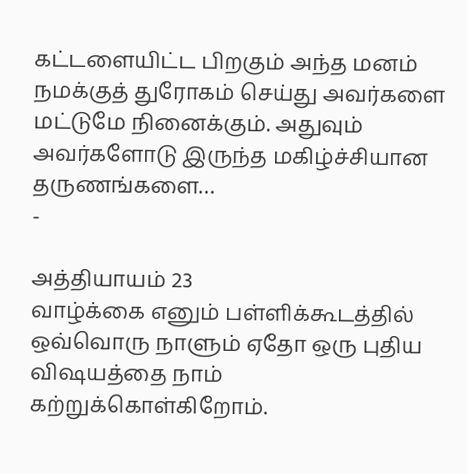கட்டளையிட்ட பிறகும் அந்த மனம் நமக்குத் துரோகம் செய்து அவர்களை மட்டுமே நினைக்கும். அதுவும் அவர்களோடு இருந்த மகிழ்ச்சியான தருணங்களை…
-

அத்தியாயம் 23
வாழ்க்கை எனும் பள்ளிக்கூடத்தில் ஒவ்வொரு நாளும் ஏதோ ஒரு புதிய விஷயத்தை நாம் கற்றுக்கொள்கிறோம்.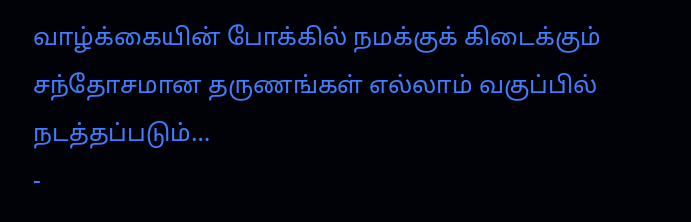வாழ்க்கையின் போக்கில் நமக்குக் கிடைக்கும் சந்தோசமான தருணங்கள் எல்லாம் வகுப்பில் நடத்தப்படும்…
-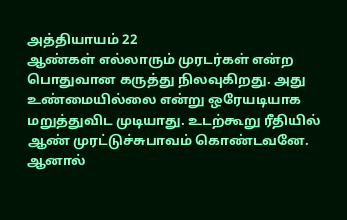அத்தியாயம் 22
ஆண்கள் எல்லாரும் முரடர்கள் என்ற பொதுவான கருத்து நிலவுகிறது. அது உண்மையில்லை என்று ஒரேயடியாக மறுத்துவிட முடியாது. உடற்கூறு ரீதியில் ஆண் முரட்டுச்சுபாவம் கொண்டவனே. ஆனால்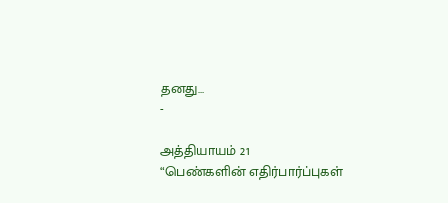தனது…
-

அத்தியாயம் 21
“பெண்களின் எதிர்பார்ப்புகள்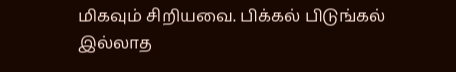மிகவும் சிறியவை. பிக்கல் பிடுங்கல் இல்லாத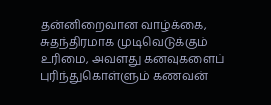தன்னிறைவான வாழ்க்கை, சுதந்திரமாக முடிவெடுக்கும் உரிமை, அவளது கனவுகளைப் புரிந்துகொள்ளும் கணவன்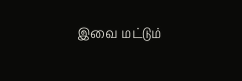இவை மட்டும்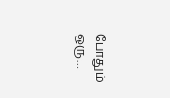போதும் ஒரு…